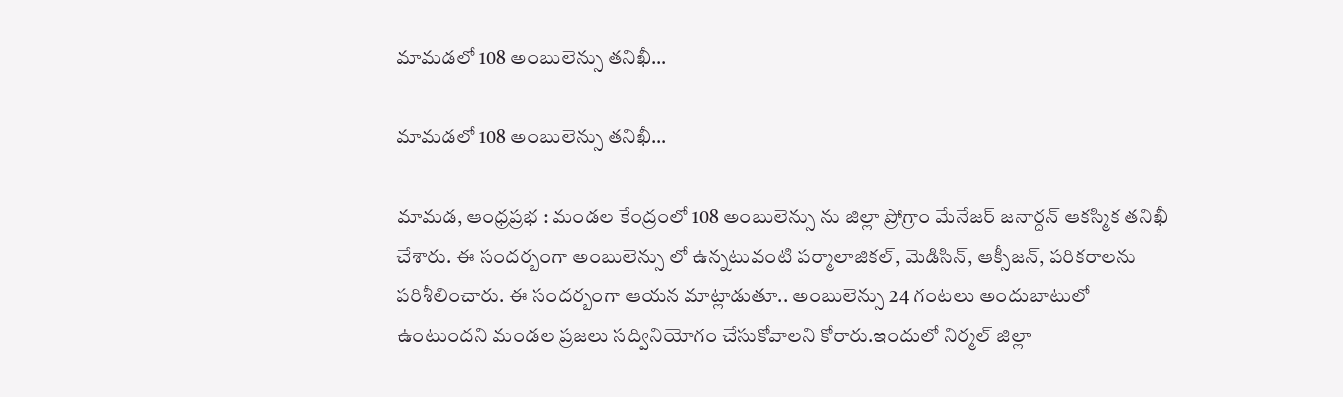మామడలో 108 అంబులెన్సు తనిఖీ…

మామడలో 108 అంబులెన్సు తనిఖీ…

మామడ, ఆంధ్రప్రభ : మండల కేంద్రంలో 108 అంబులెన్సు ను జిల్లా ప్రోగ్రాం మేనేజర్ జనార్దన్ ఆకస్మిక తనిఖీ చేశారు. ఈ సందర్బంగా అంబులెన్సు లో ఉన్నటువంటి పర్మాలాజికల్, మెడిసిన్, ఆక్సీజన్, పరికరాలను పరిశీలించారు. ఈ సందర్బంగా ఆయన మాట్లాడుతూ.. అంబులెన్సు 24 గంటలు అందుబాటులో ఉంటుందని మండల ప్రజలు సద్వినియోగం చేసుకోవాలని కోరారు.ఇందులో నిర్మల్ జిల్లా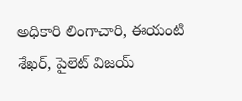అధికారి లింగాచారి, ఈయంటి శేఖర్, పైలెట్ విజయ్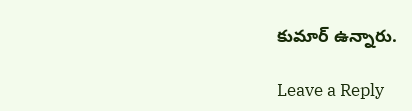కుమార్ ఉన్నారు.

Leave a Reply